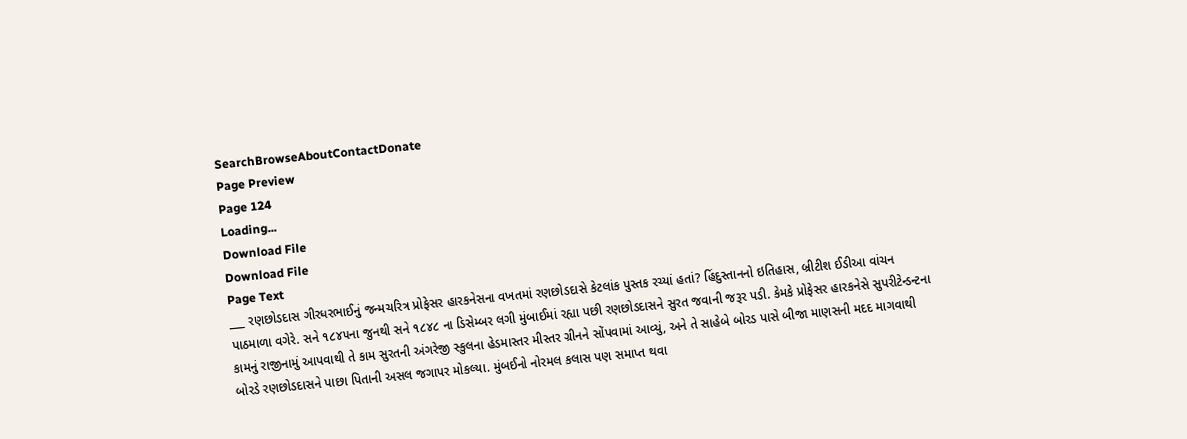SearchBrowseAboutContactDonate
Page Preview
Page 124
Loading...
Download File
Download File
Page Text
___ રણછોડદાસ ગીરધરભાઈનું જન્મચરિત્ર પ્રોફેસર હારકનેસના વખતમાં રણછોડદાસે કેટલાંક પુસ્તક રચ્યાં હતાં? હિંદુસ્તાનનો ઇતિહાસ, બ્રીટીશ ઈડીઆ વાંચન પાઠમાળા વગેરે. સને ૧૮૪૫ના જુનથી સને ૧૮૪૮ ના ડિસેમ્બર લગી મુંબાઈમાં રહ્યા પછી રણછોડદાસને સુરત જવાની જરૂર પડી. કેમકે પ્રોફેસર હારકનેસે સુપરીટેન્ડન્ટના કામનું રાજીનામું આપવાથી તે કામ સુરતની અંગરેજી સ્કુલના હેડમાસ્તર મીસ્તર ગ્રીનને સોંપવામાં આવ્યું, અને તે સાહેબે બોરડ પાસે બીજા માણસની મદદ માગવાથી બોરડે રણછોડદાસને પાછા પિતાની અસલ જગાપર મોકલ્યા. મુંબઈનો નોરમલ કલાસ પણ સમાપ્ત થવા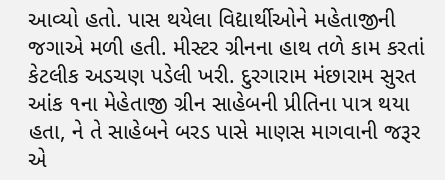આવ્યો હતો. પાસ થયેલા વિદ્યાર્થીઓને મહેતાજીની જગાએ મળી હતી. મીસ્ટર ગ્રીનના હાથ તળે કામ કરતાં કેટલીક અડચણ પડેલી ખરી. દુરગારામ મંછારામ સુરત આંક ૧ના મેહેતાજી ગ્રીન સાહેબની પ્રીતિના પાત્ર થયા હતા, ને તે સાહેબને બરડ પાસે માણસ માગવાની જરૂર એ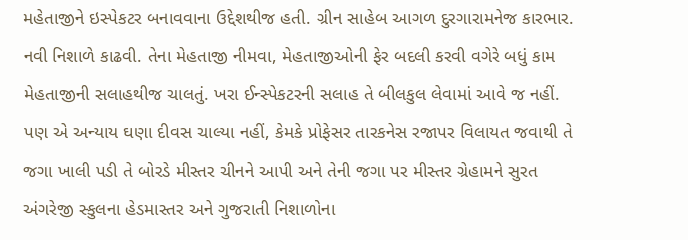મહેતાજીને ઇસ્પેકટર બનાવવાના ઉદ્દેશથીજ હતી. ગ્રીન સાહેબ આગળ દુરગારામનેજ કારભાર. નવી નિશાળે કાઢવી. તેના મેહતાજી નીમવા, મેહતાજીઓની ફેર બદલી કરવી વગેરે બધું કામ મેહતાજીની સલાહથીજ ચાલતું. ખરા ઈન્સ્પેકટરની સલાહ તે બીલકુલ લેવામાં આવે જ નહીં. પણ એ અન્યાય ઘણા દીવસ ચાલ્યા નહીં, કેમકે પ્રોફેસર તારકનેસ રજાપર વિલાયત જવાથી તે જગા ખાલી પડી તે બોરડે મીસ્તર ચીનને આપી અને તેની જગા પર મીસ્તર ગ્રેહામને સુરત અંગરેજી સ્કુલના હેડમાસ્તર અને ગુજરાતી નિશાળોના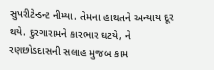સુપરીટેન્ડન્ટ નીમ્યા. તેમના હાથતને અન્યાય દૂર થયે. દુરગારામને કારભાર ઘટયે, ને રણછોડદાસની સલાહ મુજબ કામ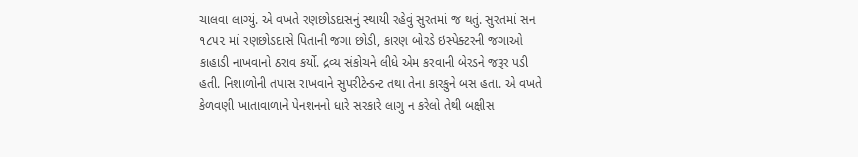ચાલવા લાગ્યું. એ વખતે રણછોડદાસનું સ્થાયી રહેવું સુરતમાં જ થતું. સુરતમાં સન ૧૮૫૨ માં રણછોડદાસે પિતાની જગા છોડી, કારણ બોરડે ઇસ્પેક્ટરની જગાઓ કાહાડી નાખવાનો ઠરાવ કર્યો. દ્રવ્ય સંકોચને લીધે એમ કરવાની બેરડને જરૂર પડી હતી. નિશાળોની તપાસ રાખવાને સુપરીટેન્ડન્ટ તથા તેના કારકુને બસ હતા. એ વખતે કેળવણી ખાતાવાળાને પેનશનનો ધારે સરકારે લાગુ ન કરેલો તેથી બક્ષીસ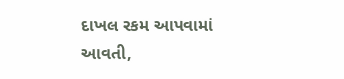દાખલ રકમ આપવામાં આવતી,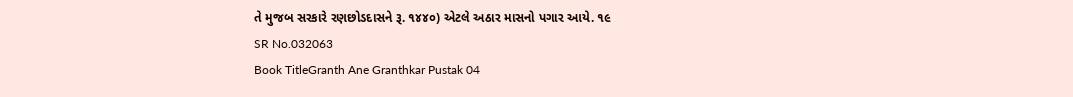તે મુજબ સરકારે રણછોડદાસને રૂ. ૧૪૪૦) એટલે અઠાર માસનો પગાર આયે. ૧૯
SR No.032063
Book TitleGranth Ane Granthkar Pustak 04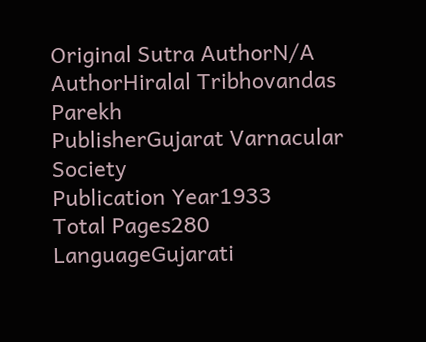Original Sutra AuthorN/A
AuthorHiralal Tribhovandas Parekh
PublisherGujarat Varnacular Society
Publication Year1933
Total Pages280
LanguageGujarati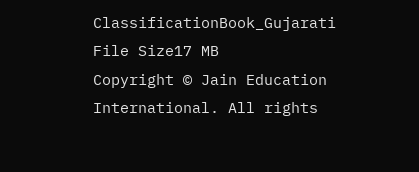ClassificationBook_Gujarati
File Size17 MB
Copyright © Jain Education International. All rights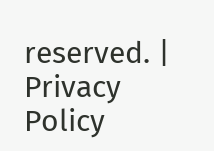reserved. | Privacy Policy